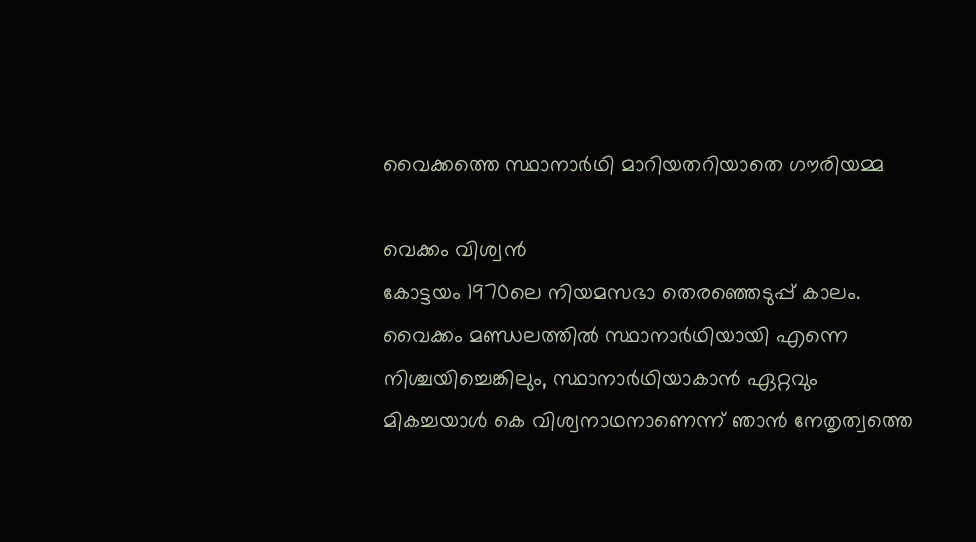വൈക്കത്തെ സ്ഥാനാർഥി മാറിയതറിയാതെ ഗൗരിയമ്മ

വെക്കം വിശ്വൻ
കോട്ടയം 1970ലെ നിയമസഭാ തെരഞ്ഞെടുപ്പ് കാലം. വൈക്കം മണ്ഡലത്തിൽ സ്ഥാനാർഥിയായി എന്നെ നിശ്ചയിച്ചെങ്കിലും, സ്ഥാനാർഥിയാകാൻ ഏറ്റവും മികച്ചയാൾ കെ വിശ്വനാഥനാണെന്ന് ഞാൻ നേതൃത്വത്തെ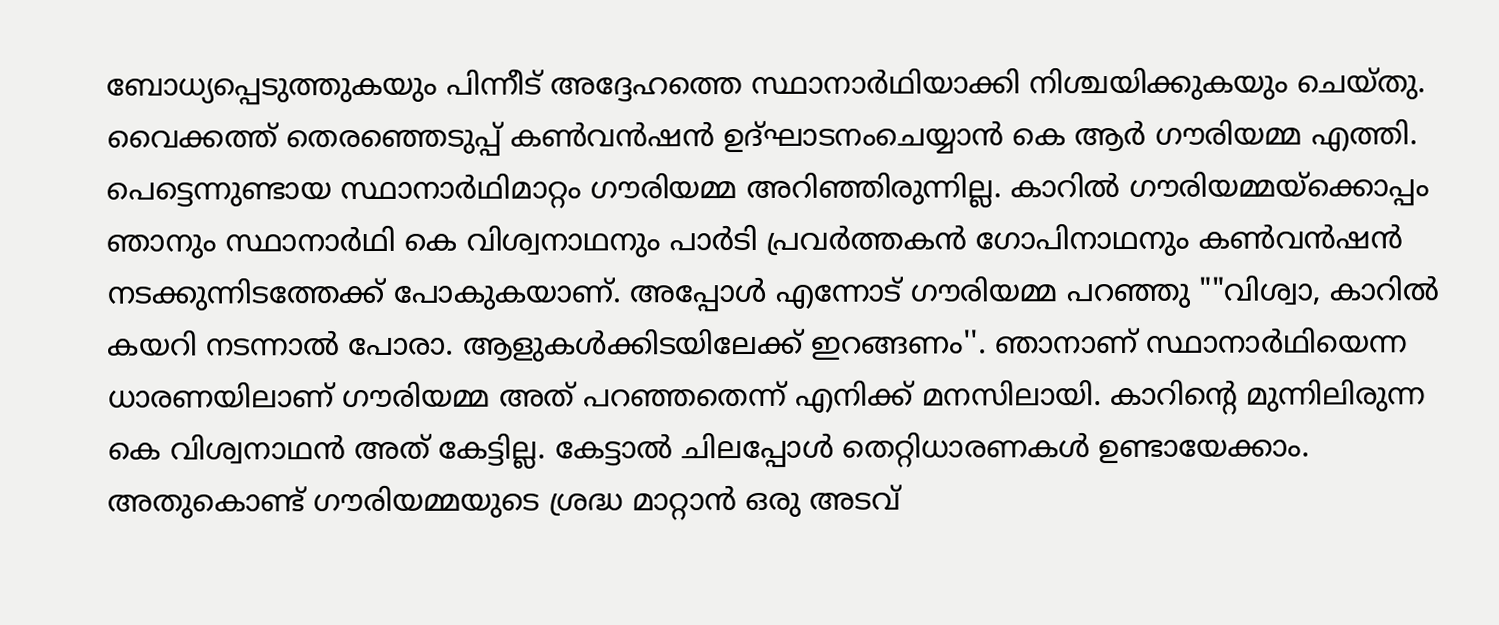ബോധ്യപ്പെടുത്തുകയും പിന്നീട് അദ്ദേഹത്തെ സ്ഥാനാർഥിയാക്കി നിശ്ചയിക്കുകയും ചെയ്തു. വൈക്കത്ത് തെരഞ്ഞെടുപ്പ് കൺവൻഷൻ ഉദ്ഘാടനംചെയ്യാൻ കെ ആർ ഗൗരിയമ്മ എത്തി. പെട്ടെന്നുണ്ടായ സ്ഥാനാർഥിമാറ്റം ഗൗരിയമ്മ അറിഞ്ഞിരുന്നില്ല. കാറിൽ ഗൗരിയമ്മയ്ക്കൊപ്പം ഞാനും സ്ഥാനാർഥി കെ വിശ്വനാഥനും പാർടി പ്രവർത്തകൻ ഗോപിനാഥനും കൺവൻഷൻ നടക്കുന്നിടത്തേക്ക് പോകുകയാണ്. അപ്പോൾ എന്നോട് ഗൗരിയമ്മ പറഞ്ഞു ""വിശ്വാ, കാറിൽ കയറി നടന്നാൽ പോരാ. ആളുകൾക്കിടയിലേക്ക് ഇറങ്ങണം''. ഞാനാണ് സ്ഥാനാർഥിയെന്ന ധാരണയിലാണ് ഗൗരിയമ്മ അത് പറഞ്ഞതെന്ന് എനിക്ക് മനസിലായി. കാറിന്റെ മുന്നിലിരുന്ന കെ വിശ്വനാഥൻ അത് കേട്ടില്ല. കേട്ടാൽ ചിലപ്പോൾ തെറ്റിധാരണകൾ ഉണ്ടായേക്കാം. അതുകൊണ്ട് ഗൗരിയമ്മയുടെ ശ്രദ്ധ മാറ്റാൻ ഒരു അടവ്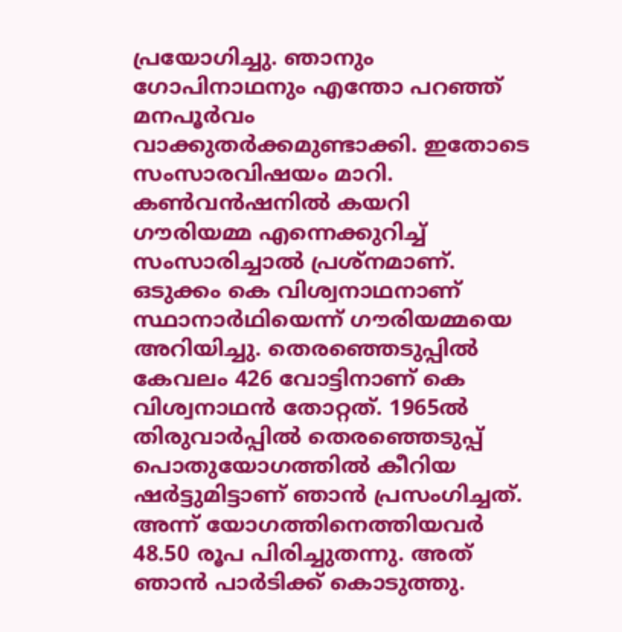പ്രയോഗിച്ചു. ഞാനും ഗോപിനാഥനും എന്തോ പറഞ്ഞ് മനപൂർവം വാക്കുതർക്കമുണ്ടാക്കി. ഇതോടെ സംസാരവിഷയം മാറി. കൺവൻഷനിൽ കയറി ഗൗരിയമ്മ എന്നെക്കുറിച്ച് സംസാരിച്ചാൽ പ്രശ്നമാണ്. ഒടുക്കം കെ വിശ്വനാഥനാണ് സ്ഥാനാർഥിയെന്ന് ഗൗരിയമ്മയെ അറിയിച്ചു. തെരഞ്ഞെടുപ്പിൽ കേവലം 426 വോട്ടിനാണ് കെ വിശ്വനാഥൻ തോറ്റത്. 1965ൽ തിരുവാർപ്പിൽ തെരഞ്ഞെടുപ്പ് പൊതുയോഗത്തിൽ കീറിയ ഷർട്ടുമിട്ടാണ് ഞാൻ പ്രസംഗിച്ചത്. അന്ന് യോഗത്തിനെത്തിയവർ 48.50 രൂപ പിരിച്ചുതന്നു. അത് ഞാൻ പാർടിക്ക് കൊടുത്തു.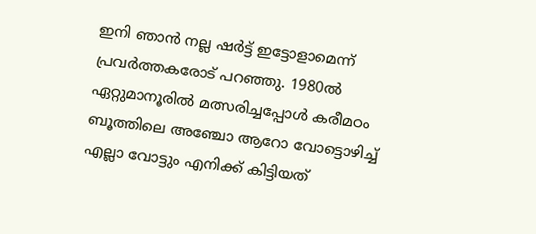ഇനി ഞാൻ നല്ല ഷർട്ട് ഇട്ടോളാമെന്ന് പ്രവർത്തകരോട് പറഞ്ഞു. 1980ൽ ഏറ്റുമാനൂരിൽ മത്സരിച്ചപ്പോൾ കരീമഠം ബൂത്തിലെ അഞ്ചോ ആറോ വോട്ടൊഴിച്ച് എല്ലാ വോട്ടും എനിക്ക് കിട്ടിയത്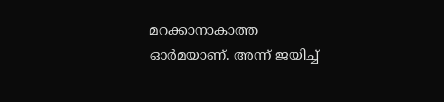മറക്കാനാകാത്ത ഓർമയാണ്. അന്ന് ജയിച്ച്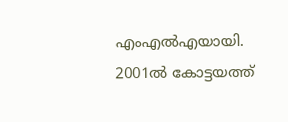എംഎൽഎയായി. 2001ൽ കോട്ടയത്ത്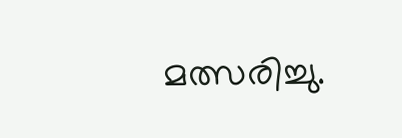മത്സരിച്ചു.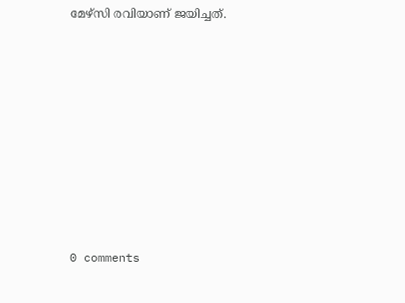മേഴ്സി രവിയാണ് ജയിച്ചത്.










0 comments